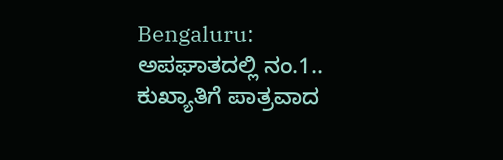Bengaluru: ಅಪಘಾತದಲ್ಲಿ ನಂ.1.. ಕುಖ್ಯಾತಿಗೆ ಪಾತ್ರವಾದ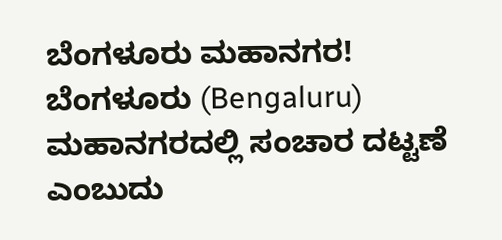ಬೆಂಗಳೂರು ಮಹಾನಗರ!
ಬೆಂಗಳೂರು (Bengaluru) ಮಹಾನಗರದಲ್ಲಿ ಸಂಚಾರ ದಟ್ಟಣೆ ಎಂಬುದು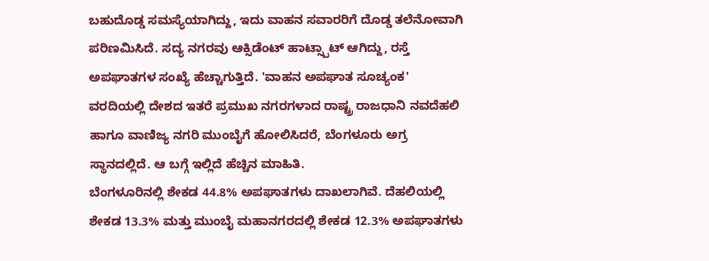ಬಹುದೊಡ್ಡ ಸಮಸ್ಯೆಯಾಗಿದ್ದು, ಇದು ವಾಹನ ಸವಾರರಿಗೆ ದೊಡ್ಡ ತಲೆನೋವಾಗಿ ಪರಿಣಮಿಸಿದೆ. ಸದ್ಯ ನಗರವು ಆಕ್ಸಿಡೆಂಟ್ ಹಾಟ್ಸ್ಪಾಟ್ ಆಗಿದ್ದು, ರಸ್ತೆ ಅಪಘಾತಗಳ ಸಂಖ್ಯೆ ಹೆಚ್ಚಾಗುತ್ತಿದೆ. 'ವಾಹನ ಅಪಘಾತ ಸೂಚ್ಯಂಕ' ವರದಿಯಲ್ಲಿ ದೇಶದ ಇತರೆ ಪ್ರಮುಖ ನಗರಗಳಾದ ರಾಷ್ಟ್ರ ರಾಜಧಾನಿ ನವದೆಹಲಿ ಹಾಗೂ ವಾಣಿಜ್ಯ ನಗರಿ ಮುಂಬೈಗೆ ಹೋಲಿಸಿದರೆ, ಬೆಂಗಳೂರು ಅಗ್ರ ಸ್ಥಾನದಲ್ಲಿದೆ. ಆ ಬಗ್ಗೆ ಇಲ್ಲಿದೆ ಹೆಚ್ಚಿನ ಮಾಹಿತಿ.
ಬೆಂಗಳೂರಿನಲ್ಲಿ ಶೇಕಡ 44.8% ಅಪಘಾತಗಳು ದಾಖಲಾಗಿವೆ. ದೆಹಲಿಯಲ್ಲಿ ಶೇಕಡ 13.3% ಮತ್ತು ಮುಂಬೈ ಮಹಾನಗರದಲ್ಲಿ ಶೇಕಡ 12.3% ಅಪಘಾತಗಳು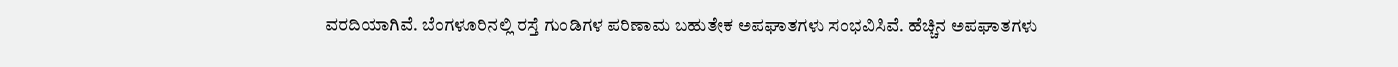ವರದಿಯಾಗಿವೆ. ಬೆಂಗಳೂರಿನಲ್ಲಿ ರಸ್ತೆ ಗುಂಡಿಗಳ ಪರಿಣಾಮ ಬಹುತೇಕ ಅಪಘಾತಗಳು ಸಂಭವಿಸಿವೆ. ಹೆಚ್ಚಿನ ಅಪಘಾತಗಳು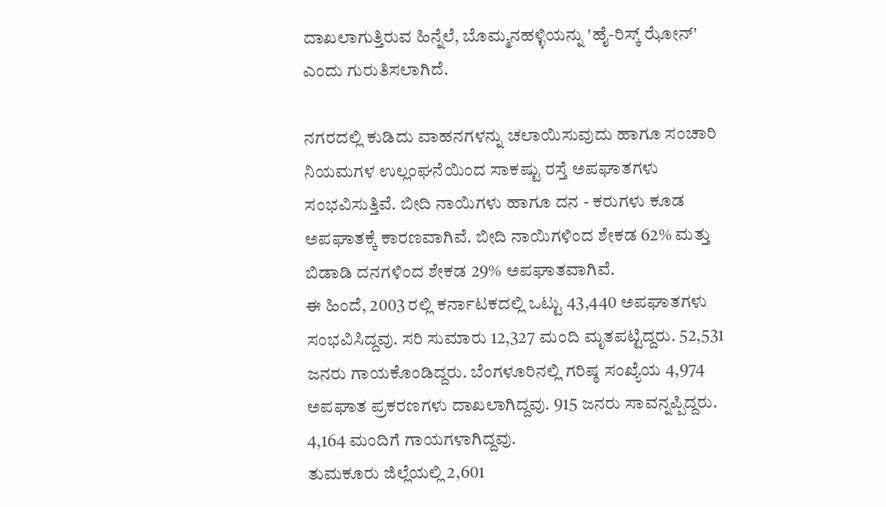ದಾಖಲಾಗುತ್ತಿರುವ ಹಿನ್ನೆಲೆ, ಬೊಮ್ಮನಹಳ್ಳಿಯನ್ನು 'ಹೈ-ರಿಸ್ಕ್ ಝೋನ್' ಎಂದು ಗುರುತಿಸಲಾಗಿದೆ.

ನಗರದಲ್ಲಿ ಕುಡಿದು ವಾಹನಗಳನ್ನು ಚಲಾಯಿಸುವುದು ಹಾಗೂ ಸಂಚಾರಿ ನಿಯಮಗಳ ಉಲ್ಲಂಘನೆಯಿಂದ ಸಾಕಷ್ಟು ರಸ್ತೆ ಅಪಘಾತಗಳು ಸಂಭವಿಸುತ್ತಿವೆ. ಬೀದಿ ನಾಯಿಗಳು ಹಾಗೂ ದನ - ಕರುಗಳು ಕೂಡ ಅಪಘಾತಕ್ಕೆ ಕಾರಣವಾಗಿವೆ. ಬೀದಿ ನಾಯಿಗಳಿಂದ ಶೇಕಡ 62% ಮತ್ತು ಬಿಡಾಡಿ ದನಗಳಿಂದ ಶೇಕಡ 29% ಅಪಘಾತವಾಗಿವೆ.
ಈ ಹಿಂದೆ, 2003 ರಲ್ಲಿ ಕರ್ನಾಟಕದಲ್ಲಿ ಒಟ್ಟು 43,440 ಅಪಘಾತಗಳು ಸಂಭವಿಸಿದ್ದವು. ಸರಿ ಸುಮಾರು 12,327 ಮಂದಿ ಮೃತಪಟ್ಟಿದ್ದರು. 52,531 ಜನರು ಗಾಯಕೊಂಡಿದ್ದರು. ಬೆಂಗಳೂರಿನಲ್ಲಿ ಗರಿಷ್ಠ ಸಂಖ್ಯೆಯ 4,974 ಅಪಘಾತ ಪ್ರಕರಣಗಳು ದಾಖಲಾಗಿದ್ದವು. 915 ಜನರು ಸಾವನ್ನಪ್ಪಿದ್ದರು. 4,164 ಮಂದಿಗೆ ಗಾಯಗಳಾಗಿದ್ದವು.
ತುಮಕೂರು ಜಿಲ್ಲೆಯಲ್ಲಿ 2,601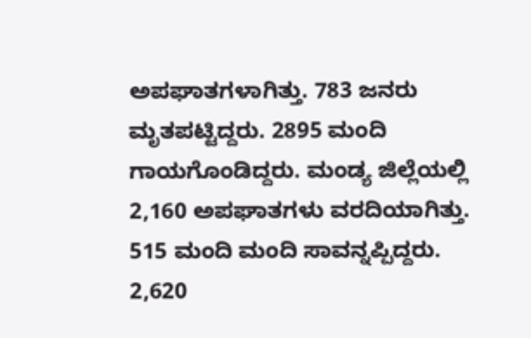ಅಪಘಾತಗಳಾಗಿತ್ತು. 783 ಜನರು ಮೃತಪಟ್ಟಿದ್ದರು. 2895 ಮಂದಿ ಗಾಯಗೊಂಡಿದ್ದರು. ಮಂಡ್ಯ ಜಿಲ್ಲೆಯಲ್ಲಿ 2,160 ಅಪಘಾತಗಳು ವರದಿಯಾಗಿತ್ತು. 515 ಮಂದಿ ಮಂದಿ ಸಾವನ್ನಪ್ಪಿದ್ದರು. 2,620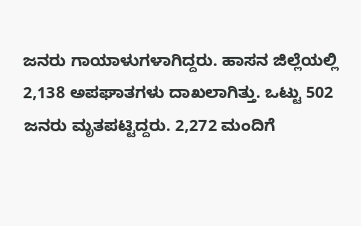ಜನರು ಗಾಯಾಳುಗಳಾಗಿದ್ದರು. ಹಾಸನ ಜಿಲ್ಲೆಯಲ್ಲಿ 2,138 ಅಪಘಾತಗಳು ದಾಖಲಾಗಿತ್ತು. ಒಟ್ಟು 502 ಜನರು ಮೃತಪಟ್ಟಿದ್ದರು. 2,272 ಮಂದಿಗೆ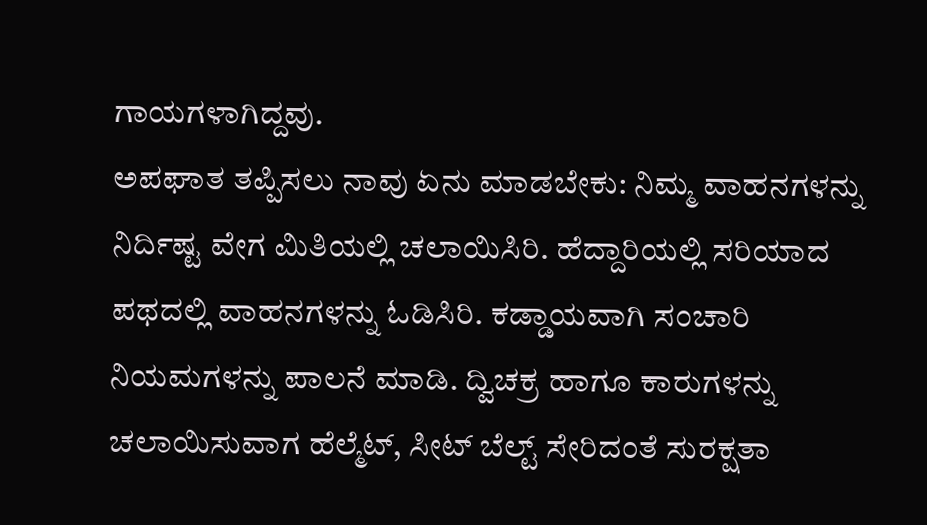ಗಾಯಗಳಾಗಿದ್ದವು.
ಅಪಘಾತ ತಪ್ಪಿಸಲು ನಾವು ಏನು ಮಾಡಬೇಕು: ನಿಮ್ಮ ವಾಹನಗಳನ್ನು ನಿರ್ದಿಷ್ಟ ವೇಗ ಮಿತಿಯಲ್ಲಿ ಚಲಾಯಿಸಿರಿ. ಹೆದ್ದಾರಿಯಲ್ಲಿ ಸರಿಯಾದ ಪಥದಲ್ಲಿ ವಾಹನಗಳನ್ನು ಓಡಿಸಿರಿ. ಕಡ್ಡಾಯವಾಗಿ ಸಂಚಾರಿ ನಿಯಮಗಳನ್ನು ಪಾಲನೆ ಮಾಡಿ. ದ್ವಿಚಕ್ರ ಹಾಗೂ ಕಾರುಗಳನ್ನು ಚಲಾಯಿಸುವಾಗ ಹೆಲ್ಮೆಟ್, ಸೀಟ್ ಬೆಲ್ಟ್ ಸೇರಿದಂತೆ ಸುರಕ್ಷತಾ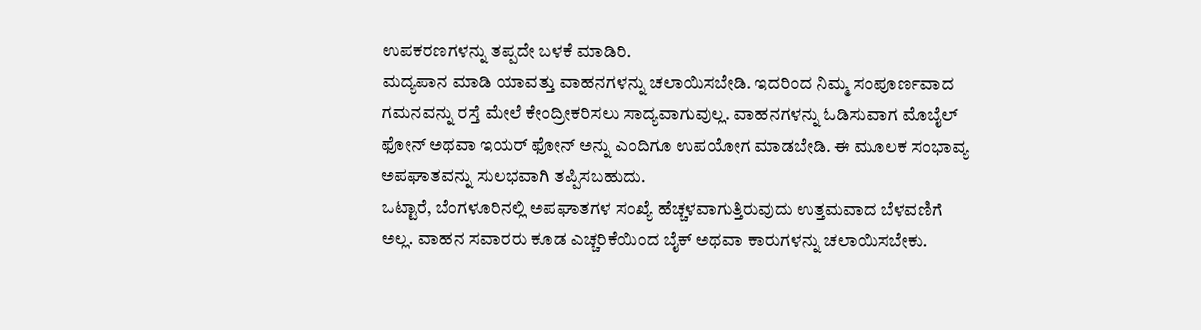ಉಪಕರಣಗಳನ್ನು ತಪ್ಪದೇ ಬಳಕೆ ಮಾಡಿರಿ.
ಮದ್ಯಪಾನ ಮಾಡಿ ಯಾವತ್ತು ವಾಹನಗಳನ್ನು ಚಲಾಯಿಸಬೇಡಿ. ಇದರಿಂದ ನಿಮ್ಮ ಸಂಪೂರ್ಣವಾದ ಗಮನವನ್ನು ರಸ್ತೆ ಮೇಲೆ ಕೇಂದ್ರೀಕರಿಸಲು ಸಾದ್ಯವಾಗುವುಲ್ಲ. ವಾಹನಗಳನ್ನು ಓಡಿಸುವಾಗ ಮೊಬೈಲ್ ಫೋನ್ ಅಥವಾ ಇಯರ್ ಫೋನ್ ಅನ್ನು ಎಂದಿಗೂ ಉಪಯೋಗ ಮಾಡಬೇಡಿ. ಈ ಮೂಲಕ ಸಂಭಾವ್ಯ ಅಪಘಾತವನ್ನು ಸುಲಭವಾಗಿ ತಪ್ಪಿಸಬಹುದು.
ಒಟ್ಟಾರೆ, ಬೆಂಗಳೂರಿನಲ್ಲಿ ಅಪಘಾತಗಳ ಸಂಖ್ಯೆ ಹೆಚ್ಚಳವಾಗುತ್ತಿರುವುದು ಉತ್ತಮವಾದ ಬೆಳವಣಿಗೆ ಅಲ್ಲ. ವಾಹನ ಸವಾರರು ಕೂಡ ಎಚ್ಚರಿಕೆಯಿಂದ ಬೈಕ್ ಅಥವಾ ಕಾರುಗಳನ್ನು ಚಲಾಯಿಸಬೇಕು.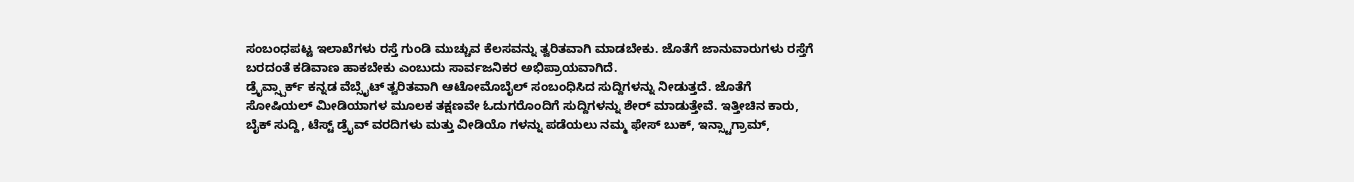ಸಂಬಂಧಪಟ್ಟ ಇಲಾಖೆಗಳು ರಸ್ತೆ ಗುಂಡಿ ಮುಚ್ಚುವ ಕೆಲಸವನ್ನು ತ್ವರಿತವಾಗಿ ಮಾಡಬೇಕು. ಜೊತೆಗೆ ಜಾನುವಾರುಗಳು ರಸ್ತೆಗೆ ಬರದಂತೆ ಕಡಿವಾಣ ಹಾಕಬೇಕು ಎಂಬುದು ಸಾರ್ವಜನಿಕರ ಅಭಿಪ್ರಾಯವಾಗಿದೆ.
ಡ್ರೈವ್ಸ್ಪಾರ್ಕ್ ಕನ್ನಡ ವೆಬ್ಸೈಟ್ ತ್ವರಿತವಾಗಿ ಆಟೋಮೊಬೈಲ್ ಸಂಬಂಧಿಸಿದ ಸುದ್ದಿಗಳನ್ನು ನೀಡುತ್ತದೆ. ಜೊತೆಗೆ ಸೋಷಿಯಲ್ ಮೀಡಿಯಾಗಳ ಮೂಲಕ ತಕ್ಷಣವೇ ಓದುಗರೊಂದಿಗೆ ಸುದ್ದಿಗಳನ್ನು ಶೇರ್ ಮಾಡುತ್ತೇವೆ. ಇತ್ತೀಚಿನ ಕಾರು, ಬೈಕ್ ಸುದ್ದಿ, ಟೆಸ್ಟ್ ಡ್ರೈವ್ ವರದಿಗಳು ಮತ್ತು ವೀಡಿಯೊ ಗಳನ್ನು ಪಡೆಯಲು ನಮ್ಮ ಫೇಸ್ ಬುಕ್, ಇನ್ಸ್ಟಾಗ್ರಾಮ್,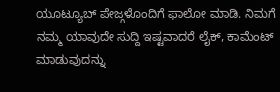ಯೂಟ್ಯೂಬ್ ಪೇಜ್ಗಳೊಂದಿಗೆ ಫಾಲೋ ಮಾಡಿ. ನಿಮಗೆ ನಮ್ಮ ಯಾವುದೇ ಸುದ್ದಿ ಇಷ್ಟವಾದರೆ ಲೈಕ್, ಕಾಮೆಂಟ್ ಮಾಡುವುದನ್ನು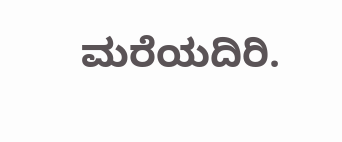ಮರೆಯದಿರಿ.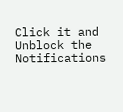Click it and Unblock the Notifications